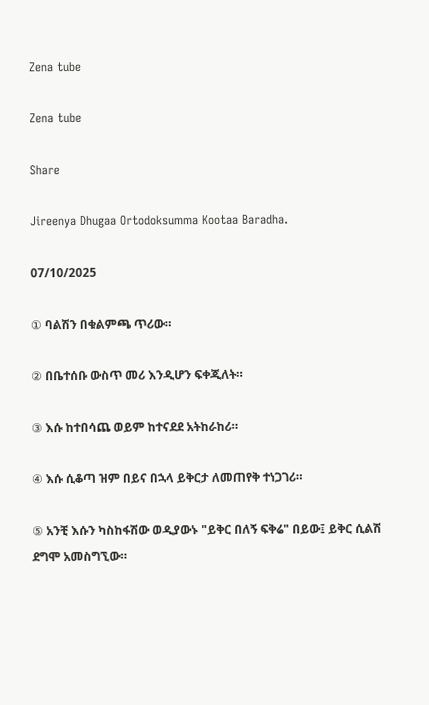Zena tube

Zena tube

Share

Jireenya Dhugaa Ortodoksumma Kootaa Baradha.

07/10/2025

① ባልሽን በቁልምጫ ጥሪው።

② በቤተሰቡ ውስጥ መሪ እንዲሆን ፍቀጂለት።

③ እሱ ከተበሳጨ ወይም ከተናደደ አትከራከሪ።

④ እሱ ሲቆጣ ዝም በይና በኋላ ይቅርታ ለመጠየቅ ተነጋገሪ።

⑤ አንቺ እሱን ካስከፋሽው ወዲያውኑ "ይቅር በለኝ ፍቅሬ" በይው፤ ይቅር ሲልሽ ደግሞ አመስግኚው።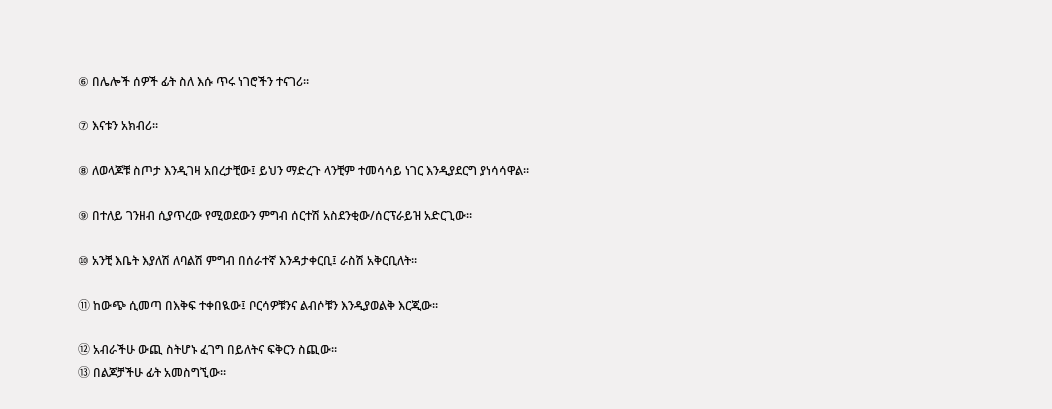⑥ በሌሎች ሰዎች ፊት ስለ እሱ ጥሩ ነገሮችን ተናገሪ።

⑦ እናቱን አክብሪ።

⑧ ለወላጆቹ ስጦታ እንዲገዛ አበረታቺው፤ ይህን ማድረጉ ላንቺም ተመሳሳይ ነገር እንዲያደርግ ያነሳሳዋል።

⑨ በተለይ ገንዘብ ሲያጥረው የሚወደውን ምግብ ሰርተሽ አስደንቂው/ሰርፕራይዝ አድርጊው።

⑩ አንቺ እቤት እያለሽ ለባልሽ ምግብ በሰራተኛ እንዳታቀርቢ፤ ራስሽ አቅርቢለት።

⑪ ከውጭ ሲመጣ በእቅፍ ተቀበዪው፤ ቦርሳዎቹንና ልብሶቹን እንዲያወልቅ እርጂው።

⑫ አብራችሁ ውጪ ስትሆኑ ፈገግ በይለትና ፍቅርን ስጪው።
⑬ በልጆቻችሁ ፊት አመስግኚው።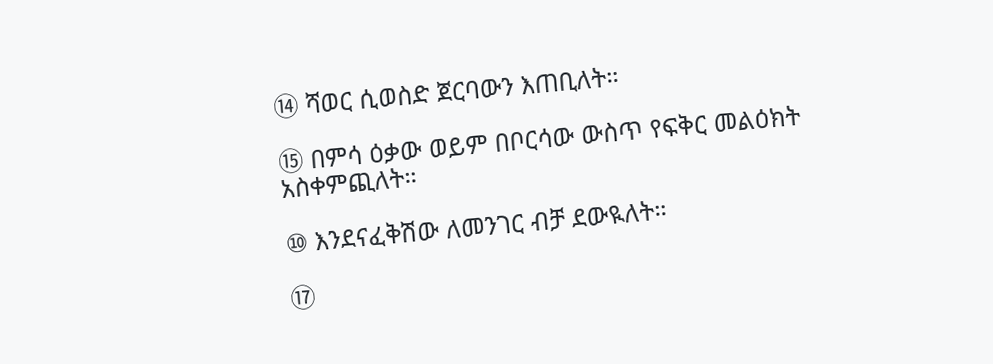⑭ ሻወር ሲወስድ ጀርባውን እጠቢለት።

⑮ በምሳ ዕቃው ወይም በቦርሳው ውስጥ የፍቅር መልዕክት አስቀምጪለት።

⑩ እንደናፈቅሽው ለመንገር ብቻ ደውዪለት።

⑰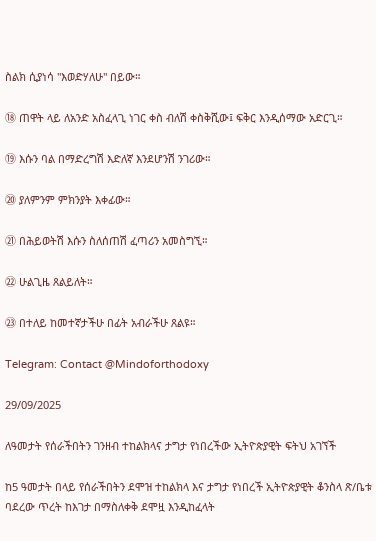ስልክ ሲያነሳ "እወድሃለሁ" በይው።

⑱ ጠዋት ላይ ለአንድ አስፈላጊ ነገር ቀስ ብለሽ ቀስቅሺው፤ ፍቅር እንዲሰማው አድርጊ።

⑲ እሱን ባል በማድረግሽ እድለኛ እንደሆንሽ ንገሪው።

⑳ ያለምንም ምክንያት እቀፊው።

㉑ በሕይወትሽ እሱን ስለሰጠሽ ፈጣሪን አመስግኚ።

㉒ ሁልጊዜ ጸልይለት።

㉓ በተለይ ከመተኛታችሁ በፊት አብራችሁ ጸልዩ።

Telegram: Contact @Mindoforthodoxy

29/09/2025

ለዓመታት የሰራችበትን ገንዘብ ተከልክላና ታግታ የነበረችው ኢትዮጵያዊት ፍትህ አገኘች

ከ5 ዓመታት በላይ የሰራችበትን ደሞዝ ተከልክላ እና ታግታ የነበረች ኢትዮጵያዊት ቆንስላ ጽ/ቤቱ ባደረው ጥረት ከእገታ በማስለቀቅ ደሞዟ እንዲከፈላት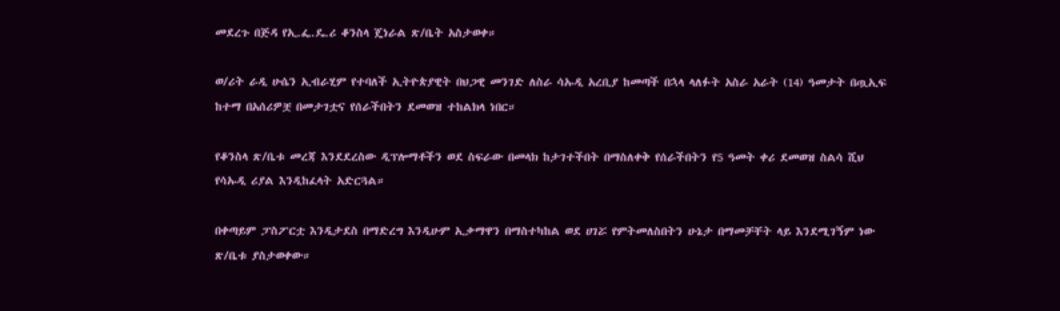መደረጉ በጅዳ የኢ.ፌ.ዴ.ሪ ቆንስላ ጄነራል ጽ/ቤት አስታወቀ።

ወ/ሪት ራዲ ሁሴን ኢብራሂም የተባለች ኢትዮጵያዊት በህጋዊ መንገድ ለስራ ሳኡዲ አረቢያ ከመጣች በኋላ ላለፉት አስራ አራት (14) ዓመታት በጧኢፍ ከተማ በአሰሪዎቿ በመታገቷና የሰራችበትን ደመወዝ ተከልክላ ነበር።

የቆንስላ ጽ/ቤቱ መረጃ እንደደረስው ዲፕሎማቶችን ወደ ስፍራው በመላክ ከታገተችበት በማስለቀቅ የሰራችበትን የ5 ዓመት ቀሪ ደመወዝ ስልሳ ሺህ የሳኡዲ ሪያል እንዲከፈላት አድርጓል።

በቀጣይም ፓስፖርቷ እንዲታደስ በማድረግ እንዲሁም ኢቃማዋን በማስተካከል ወደ ሀገሯ የምትመለስበትን ሁኔታ በማመቻቸት ላይ እንደሚገኝም ነው ጽ/ቤቱ ያስታወቀው።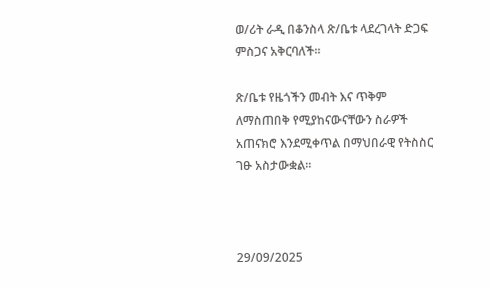ወ/ሪት ራዲ በቆንስላ ጽ/ቤቱ ላደረገላት ድጋፍ ምስጋና አቅርባለች።

ጽ/ቤቱ የዜጎችን መብት እና ጥቅም ለማስጠበቅ የሚያከናውናቸውን ስራዎች አጠናክሮ እንደሚቀጥል በማህበራዊ የትስስር ገፁ አስታውቋል።



29/09/2025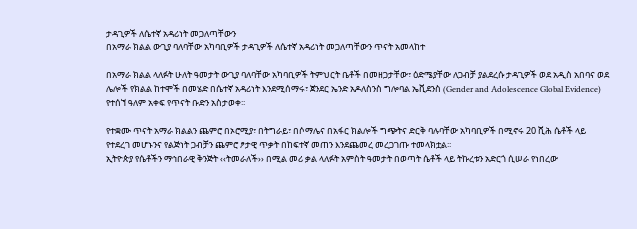ታዳጊዎች ለሴተኛ አዳሪነት መጋለጣቸውን
በአማራ ክልል ውጊያ ባለባቸው አካባቢዎች ታዳጊዎች ለሴተኛ አዳሪነት መጋለጣቸውን ጥናት አመላከተ

በአማራ ክልል ላለፉት ሁለት ዓመታት ውጊያ ባለባቸው አካባቢዎች ትምህርት ቤቶች በመዘጋታቸው፣ ዕድሜያቸው ለጋብቻ ያልደረሱ ታዳጊዎች ወደ አዲስ አበባና ወደ ሌሎች የክልል ከተሞች በመሄድ በሴተኛ አዳሪነት እንደሚሰማሩ፣ ጀንደር ኤንድ አዶለስንስ ግሎባል ኤቪደንስ (Gender and Adolescence Global Evidence) የተሰኘ ዓለም አቀፍ የጥናት ቡድን አስታወቀ፡፡

የተቋሙ ጥናት አማራ ክልልን ጨምሮ በኦሮሚያ፣ በትግራይ፣ በሶማሌና በአፋር ክልሎች ግጭትና ድርቅ ባሉባቸው አካባቢዎች በሚኖሩ 20 ሺሕ ሴቶች ላይ የተደረገ መሆኑንና የልጅነት ጋብቻን ጨምሮ ፆታዊ ጥቃት በከፍተኛ መጠን እንደጨመረ መረጋገጡ ተመላክቷል፡፡
ኢትዮጵያ የሴቶችን ማኅበራዊ ቅንጅት ‹‹ትመራለች›› በሚል መሪ ቃል ላለፉት አምስት ዓመታት በወጣት ሴቶች ላይ ትኩረቱን አድርጎ ሲሠራ የነበረው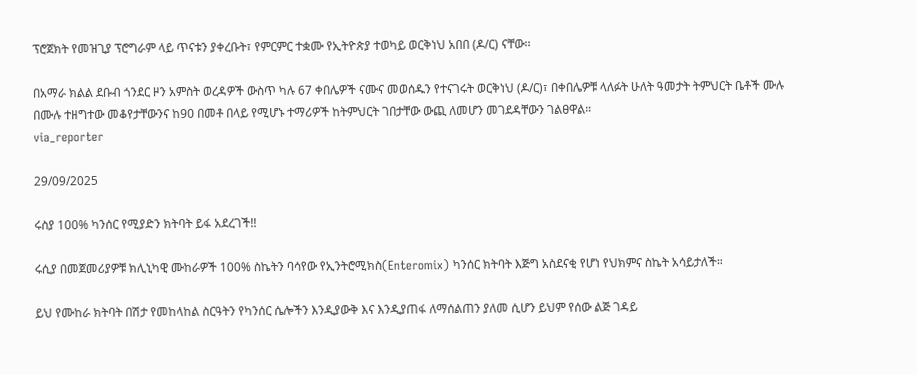ፕሮጀክት የመዝጊያ ፕሮግራም ላይ ጥናቱን ያቀረቡት፣ የምርምር ተቋሙ የኢትዮጵያ ተወካይ ወርቅነህ አበበ (ዶ/ር) ናቸው፡፡

በአማራ ክልል ደቡብ ጎንደር ዞን አምስት ወረዳዎች ውስጥ ካሉ 67 ቀበሌዎች ናሙና መወሰዱን የተናገሩት ወርቅነህ (ዶ/ር)፣ በቀበሌዎቹ ላለፉት ሁለት ዓመታት ትምህርት ቤቶች ሙሉ በሙሉ ተዘግተው መቆየታቸውንና ከ90 በመቶ በላይ የሚሆኑ ተማሪዎች ከትምህርት ገበታቸው ውጪ ለመሆን መገደዳቸውን ገልፀዋል።
via_reporter

29/09/2025

ሩስያ 100% ካንሰር የሚያድን ክትባት ይፋ አደረገች!!

ሩሲያ በመጀመሪያዎቹ ክሊኒካዊ ሙከራዎች 100% ስኬትን ባሳየው የኢንትሮሚክስ(Enteromix) ካንሰር ክትባት እጅግ አስደናቂ የሆነ የህክምና ስኬት አሳይታለች።

ይህ የሙከራ ክትባት በሽታ የመከላከል ስርዓትን የካንሰር ሴሎችን እንዲያውቅ እና እንዲያጠፋ ለማሰልጠን ያለመ ሲሆን ይህም የሰው ልጅ ገዳይ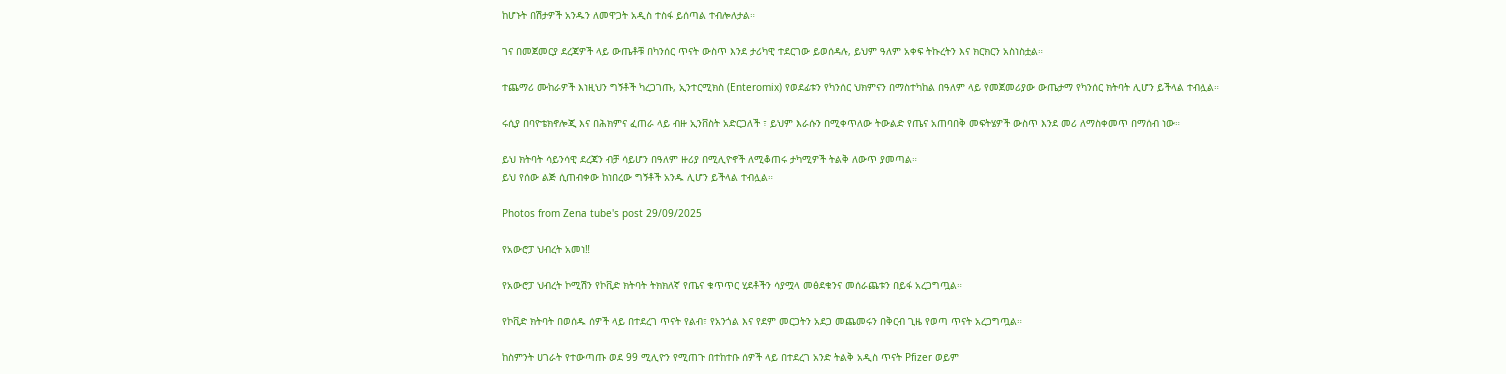ከሆኑት በሽታዎች አንዱን ለመዋጋት አዲስ ተስፋ ይሰጣል ተብሎለታል።

ገና በመጀመርያ ደረጃዎች ላይ ውጤቶቹ በካንሰር ጥናት ውስጥ እንደ ታሪካዊ ተደርገው ይወሰዳሉ, ይህም ዓለም አቀፍ ትኩረትን እና ክርክርን አስነስቷል።

ተጨማሪ ሙከራዎች እነዚህን ግኝቶች ካረጋገጡ, ኢንተርሚክስ (Enteromix) የወደፊቱን የካንሰር ህክምናን በማስተካከል በዓለም ላይ የመጀመሪያው ውጤታማ የካንሰር ክትባት ሊሆን ይችላል ተብሏል።

ሩሲያ በባዮቴክኖሎጂ እና በሕክምና ፈጠራ ላይ ብዙ ኢንቨስት አድርጋለች ፣ ይህም እራሱን በሚቀጥለው ትውልድ የጤና አጠባበቅ መፍትሄዎች ውስጥ እንደ መሪ ለማስቀመጥ በማሰብ ነው።

ይህ ክትባት ሳይንሳዊ ደረጃን ብቻ ሳይሆን በዓለም ዙሪያ በሚሊዮኖች ለሚቆጠሩ ታካሚዎች ትልቅ ለውጥ ያመጣል።
ይህ የሰው ልጅ ሲጠብቀው ከነበረው ግኝቶች አንዱ ሊሆን ይችላል ተብሏል።

Photos from Zena tube's post 29/09/2025

የአውሮፓ ህብረት አመነ‼

የአውሮፓ ህብረት ኮሚሽን የኮቪድ ክትባት ትክክለኛ የጤና ቁጥጥር ሂደቶችን ሳያሟላ መፅደቁንና መሰራጨቱን በይፋ አረጋግጧል።

የኮቪድ ክትባት በወሰዱ ሰዎች ላይ በተደረገ ጥናት የልብ፣ የአንጎል እና የደም መርጋትን አደጋ መጨመሩን በቅርብ ጊዜ የወጣ ጥናት አረጋግጧል።

ከስምንት ሀገራት የተውጣጡ ወደ 99 ሚሊዮን የሚጠጉ በተከተቡ ሰዎች ላይ በተደረገ አንድ ትልቅ አዲስ ጥናት Pfizer ወይም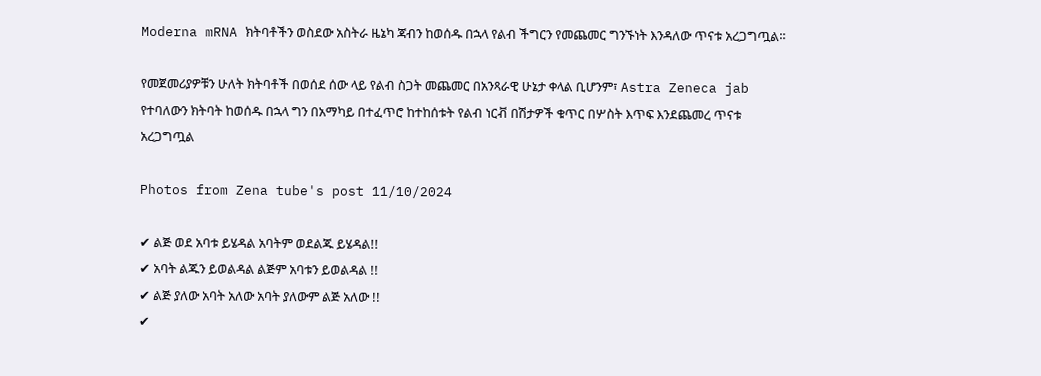Moderna mRNA ክትባቶችን ወስደው አስትራ ዜኔካ ጃብን ከወሰዱ በኋላ የልብ ችግርን የመጨመር ግንኙነት እንዳለው ጥናቱ አረጋግጧል።

የመጀመሪያዎቹን ሁለት ክትባቶች በወሰደ ሰው ላይ የልብ ስጋት መጨመር በአንጻራዊ ሁኔታ ቀላል ቢሆንም፣ Astra Zeneca jab የተባለውን ክትባት ከወሰዱ በኋላ ግን በአማካይ በተፈጥሮ ከተከሰቱት የልብ ነርቭ በሽታዎች ቁጥር በሦስት እጥፍ እንደጨመረ ጥናቱ አረጋግጧል

Photos from Zena tube's post 11/10/2024

✔ ልጅ ወደ አባቱ ይሄዳል አባትም ወደልጁ ይሄዳል!!
✔ አባት ልጁን ይወልዳል ልጅም አባቱን ይወልዳል !!
✔ ልጅ ያለው አባት አለው አባት ያለውም ልጅ አለው !!
✔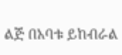ልጅ በአባቱ ይከብራል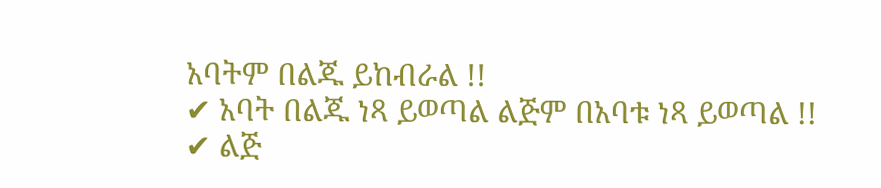አባትም በልጁ ይከብራል !!
✔ አባት በልጁ ነጻ ይወጣል ልጅም በአባቱ ነጻ ይወጣል !!
✔ ልጅ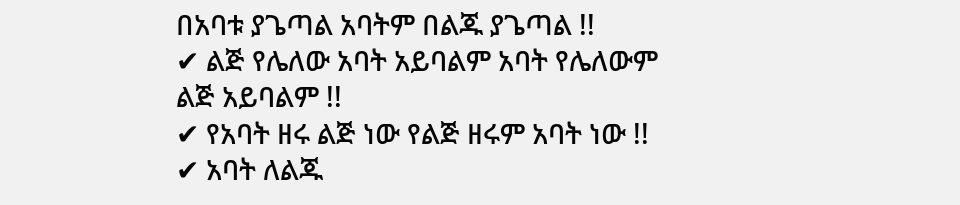በአባቱ ያጌጣል አባትም በልጁ ያጌጣል !!
✔ ልጅ የሌለው አባት አይባልም አባት የሌለውም
ልጅ አይባልም !!
✔ የአባት ዘሩ ልጅ ነው የልጅ ዘሩም አባት ነው !!
✔ አባት ለልጁ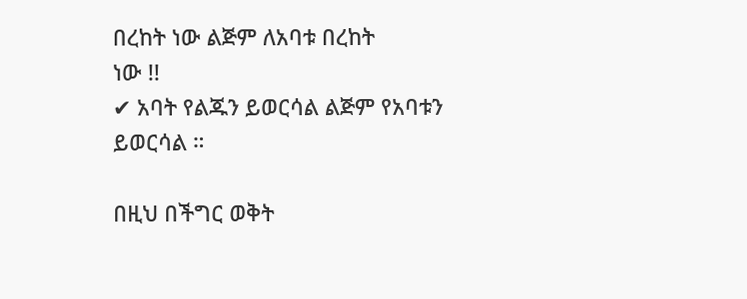በረከት ነው ልጅም ለአባቱ በረከት
ነው !!
✔ አባት የልጁን ይወርሳል ልጅም የአባቱን ይወርሳል ።

በዚህ በችግር ወቅት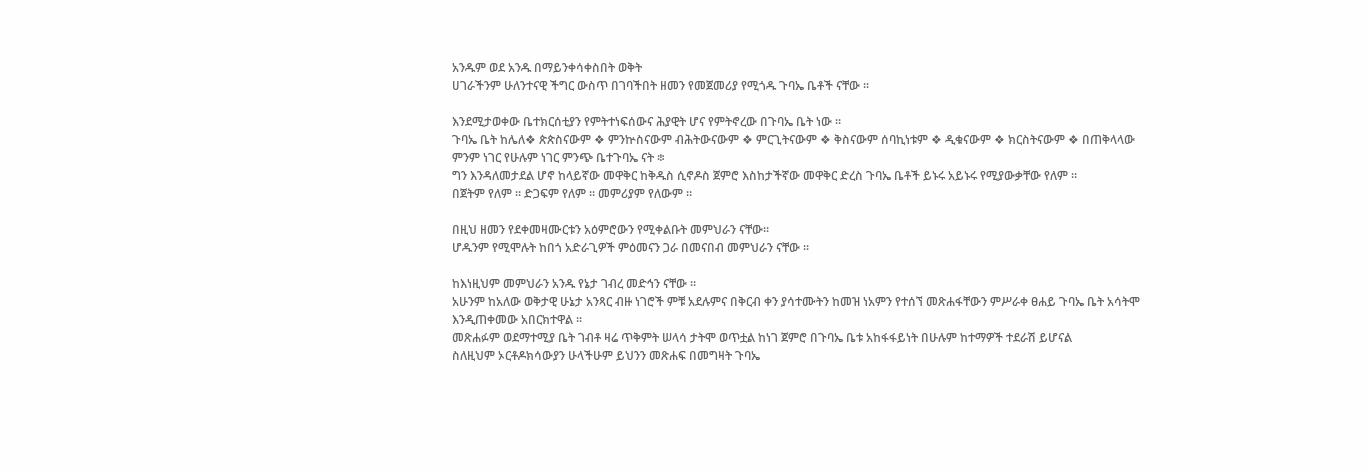አንዱም ወደ አንዱ በማይንቀሳቀስበት ወቅት
ሀገራችንም ሁለንተናዊ ችግር ውስጥ በገባችበት ዘመን የመጀመሪያ የሚጎዱ ጉባኤ ቤቶች ናቸው ።

እንደሚታወቀው ቤተክርሰቲያን የምትተነፍሰውና ሕያዊት ሆና የምትኖረው በጉባኤ ቤት ነው ።
ጉባኤ ቤት ከሌለ❖ ጵጵስናውም ❖ ምንኵስናውም ብሕትውናውም ❖ ምርጊትናውም ❖ ቅስናውም ሰባኪነቱም ❖ ዲቁናውም ❖ ክርስትናውም ❖ በጠቅላላው ምንም ነገር የሁሉም ነገር ምንጭ ቤተጉባኤ ናት ፨
ግን እንዳለመታደል ሆኖ ከላይኛው መዋቅር ከቅዱስ ሲኖዶስ ጀምሮ እስከታችኛው መዋቅር ድረስ ጉባኤ ቤቶች ይኑሩ አይኑሩ የሚያውቃቸው የለም ።
በጀትም የለም ። ድጋፍም የለም ። መምሪያም የለውም ።

በዚህ ዘመን የደቀመዛሙርቱን አዕምሮውን የሚቀልቡት መምህራን ናቸው።
ሆዱንም የሚሞሉት ከበጎ አድራጊዎች ምዕመናን ጋራ በመናበብ መምህራን ናቸው ።

ከእነዚህም መምህራን አንዱ የኔታ ገብረ መድኅን ናቸው ።
አሁንም ከአለው ወቅታዊ ሁኔታ አንጻር ብዙ ነገሮች ምቹ አደሉምና በቅርብ ቀን ያሳተሙትን ከመዝ ነአምን የተሰኘ መጽሐፋቸውን ምሥራቀ ፀሐይ ጉባኤ ቤት አሳትሞ እንዲጠቀመው አበርክተዋል ።
መጽሐፉም ወደማተሚያ ቤት ገብቶ ዛሬ ጥቅምት ሠላሳ ታትሞ ወጥቷል ከነገ ጀምሮ በጉባኤ ቤቱ አከፋፋይነት በሁሉም ከተማዎች ተደራሽ ይሆናል
ስለዚህም ኦርቶዶክሳውያን ሁላችሁም ይህንን መጽሐፍ በመግዛት ጉባኤ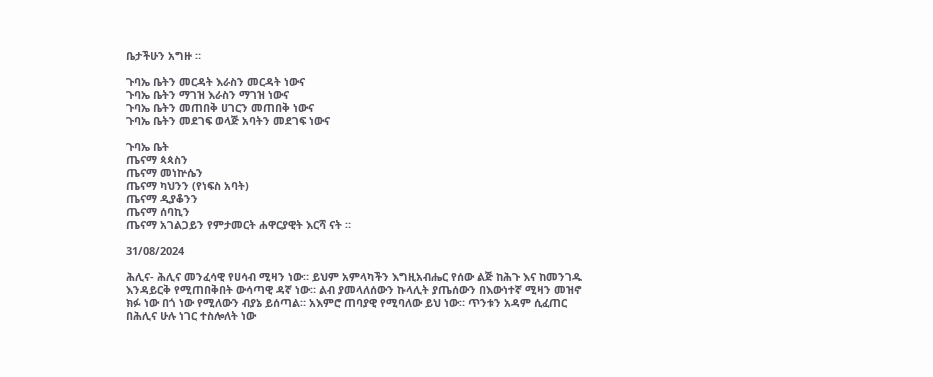ቤታችሁን አግዙ ።

ጉባኤ ቤትን መርዳት እራስን መርዳት ነውና
ጉባኤ ቤትን ማገዝ እራስን ማገዝ ነውና
ጉባኤ ቤትን መጠበቅ ሀገርን መጠበቅ ነውና
ጉባኤ ቤትን መደገፍ ወላጅ አባትን መደገፍ ነውና

ጉባኤ ቤት
ጤናማ ጳጳስን
ጤናማ መነኵሴን
ጤናማ ካህንን (የነፍስ አባት)
ጤናማ ዲያቆንን
ጤናማ ሰባኪን
ጤናማ አገልጋይን የምታመርት ሐዋርያዊት እርሻ ናት ።

31/08/2024

ሕሊና- ሕሊና መንፈሳዊ የሀሳብ ሚዛን ነው። ይህም አምላካችን እግዚአብሔር የሰው ልጅ ከሕጉ እና ከመንገዱ እንዳይርቅ የሚጠበቅበት ውሳጣዊ ዳኛ ነው። ልብ ያመላለሰውን ኩላሊት ያጤሰውን በእውነተኛ ሚዛን መዝኖ ክፉ ነው በጎ ነው የሚለውን ብያኔ ይሰጣል። አእምሮ ጠባያዊ የሚባለው ይህ ነው። ጥንቱን አዳም ሲፈጠር በሕሊና ሁሉ ነገር ተስሎለት ነው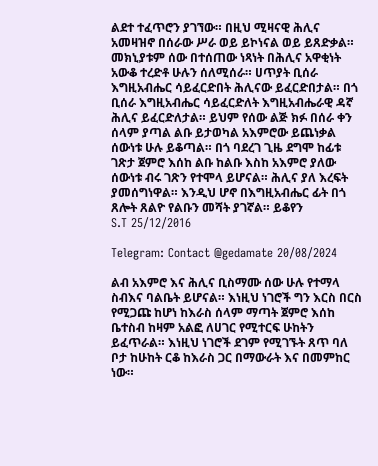ልደተ ተፈጥሮን ያገኘው። በዚህ ሚዛናዊ ሕሊና አመዛዝኖ በሰራው ሥራ ወይ ይኮነናል ወይ ይጸድቃል። መክኒያቱም ሰው በተሰጠው ነጻነት በሕሊና አዋቂነት አውቆ ተረድቶ ሁሉን ሰለሚሰራ። ሀጥያት ቢሰራ እግዚአብሔር ሳይፈርድበት ሕሊናው ይፈርድበታል። በጎ ቢሰራ እግዚአብሔር ሳይፈርድለት እግዚአብሔራዊ ዳኛ ሕሊና ይፈርድለታል። ይህም የሰው ልጅ ክፉ በሰራ ቀን ሰላም ያጣል ልቡ ይታወካል አእምሮው ይጨነቃል ሰውነቱ ሁሉ ይቆጣል። በጎ ባደረገ ጊዜ ደግሞ ከፊቱ ገጽታ ጀምሮ እሰከ ልቡ ከልቡ እስከ አእምሮ ያለው ሰውነቱ ብሩ ገጽን የተሞላ ይሆናል። ሕሊና ያለ እረፍት ያመሰግነዋል። እንዲህ ሆኖ በእግዚአብሔር ፊት በጎ ጸሎት ጸልዮ የልቡን መሻት ያገኛል። ይቆየን
S.T 25/12/2016

Telegram: Contact @gedamate 20/08/2024

ልብ አእምሮ እና ሕሊና ቢስማሙ ሰው ሁሉ የተማላ ስብእና ባልቤት ይሆናል። እነዚህ ነገሮች ግን እርስ በርስ የሚጋጩ ከሆነ ከእራስ ሰላም ማጣት ጀምሮ እሰከ ቤተስብ ከዛም አልፎ ለሀገር የሚተርፍ ሁከትን ይፈጥራል። እነዚህ ነገሮች ደገም የሚገኙት ጸጥ ባለ ቦታ ከሁከት ርቆ ከእራስ ጋር በማውራት እና በመምከር ነው።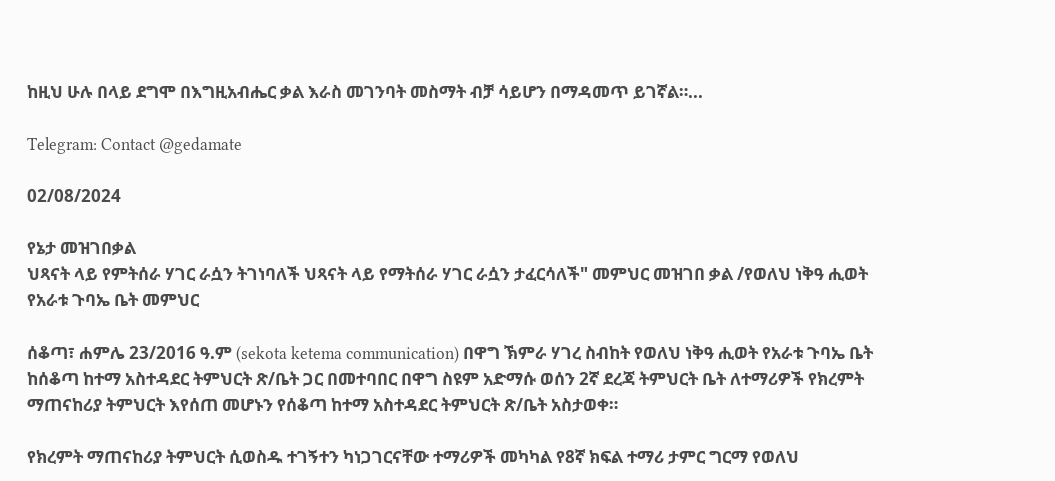ከዚህ ሁሉ በላይ ደግሞ በእግዚአብሔር ቃል እራስ መገንባት መስማት ብቻ ሳይሆን በማዳመጥ ይገኛል።...

Telegram: Contact @gedamate

02/08/2024

የኔታ መዝገበቃል
ህጻናት ላይ የምትሰራ ሃገር ራሷን ትገነባለች ህጻናት ላይ የማትሰራ ሃገር ራሷን ታፈርሳለች" መምህር መዝገበ ቃል /የወለህ ነቅዓ ሒወት የአራቱ ጉባኤ ቤት መምህር

ሰቆጣ፣ ሐምሌ 23/2016 ዓ.ም (sekota ketema communication) በዋግ ኽምራ ሃገረ ስብከት የወለህ ነቅዓ ሒወት የአራቱ ጉባኤ ቤት ከሰቆጣ ከተማ አስተዳደር ትምህርት ጽ/ቤት ጋር በመተባበር በዋግ ስዩም አድማሱ ወሰን 2ኛ ደረጃ ትምህርት ቤት ለተማሪዎች የክረምት ማጠናከሪያ ትምህርት እየሰጠ መሆኑን የሰቆጣ ከተማ አስተዳደር ትምህርት ጽ/ቤት አስታወቀ።

የክረምት ማጠናከሪያ ትምህርት ሲወስዱ ተገኝተን ካነጋገርናቸው ተማሪዎች መካካል የ8ኛ ክፍል ተማሪ ታምር ግርማ የወለህ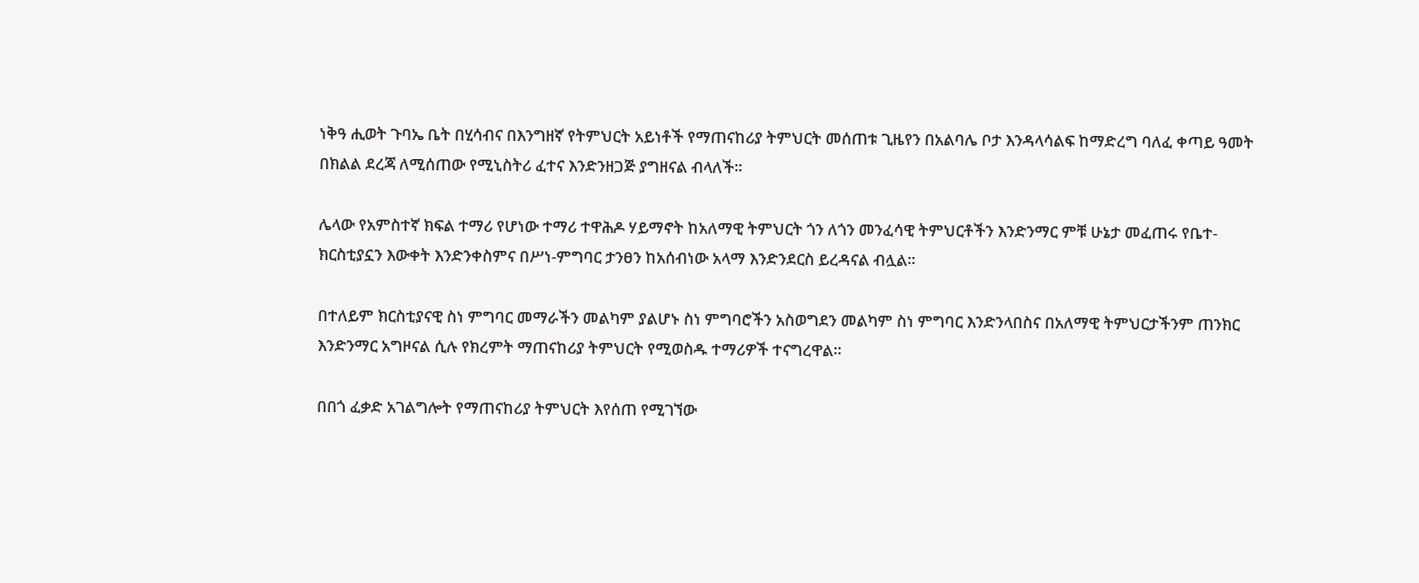ነቅዓ ሒወት ጉባኤ ቤት በሂሳብና በእንግዘኛ የትምህርት አይነቶች የማጠናከሪያ ትምህርት መሰጠቱ ጊዜየን በአልባሌ ቦታ እንዳላሳልፍ ከማድረግ ባለፈ ቀጣይ ዓመት በክልል ደረጃ ለሚሰጠው የሚኒስትሪ ፈተና እንድንዘጋጅ ያግዘናል ብላለች፡፡

ሌላው የአምስተኛ ክፍል ተማሪ የሆነው ተማሪ ተዋሕዶ ሃይማኖት ከአለማዊ ትምህርት ጎን ለጎን መንፈሳዊ ትምህርቶችን እንድንማር ምቹ ሁኔታ መፈጠሩ የቤተ-ክርስቲያኗን እውቀት እንድንቀስምና በሥነ-ምግባር ታንፀን ከአሰብነው አላማ እንድንደርስ ይረዳናል ብሏል፡፡

በተለይም ክርስቲያናዊ ስነ ምግባር መማራችን መልካም ያልሆኑ ስነ ምግባሮችን አስወግደን መልካም ስነ ምግባር እንድንላበስና በአለማዊ ትምህርታችንም ጠንክር እንድንማር አግዞናል ሲሉ የክረምት ማጠናከሪያ ትምህርት የሚወስዱ ተማሪዎች ተናግረዋል፡፡

በበጎ ፈቃድ አገልግሎት የማጠናከሪያ ትምህርት እየሰጠ የሚገኘው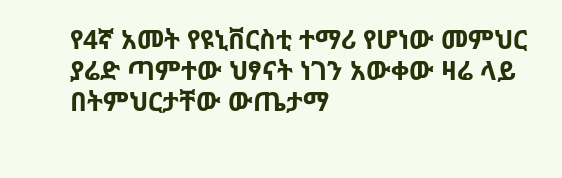የ4ኛ አመት የዩኒቨርስቲ ተማሪ የሆነው መምህር ያሬድ ጣምተው ህፃናት ነገን አውቀው ዛሬ ላይ በትምህርታቸው ውጤታማ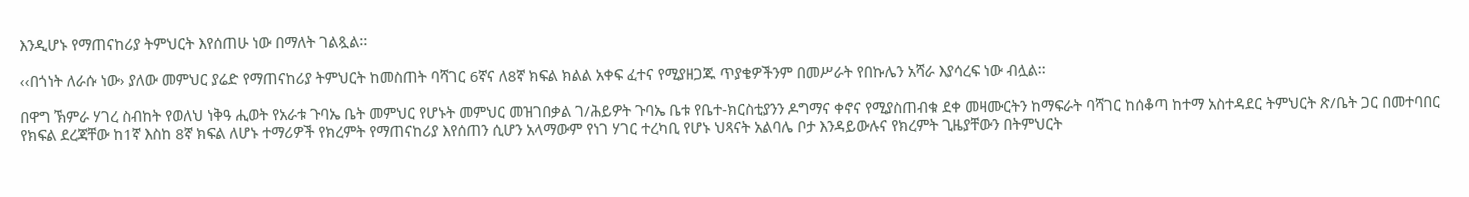እንዲሆኑ የማጠናከሪያ ትምህርት እየሰጠሁ ነው በማለት ገልጿል፡፡

‹‹በጎነት ለራሱ ነው› ያለው መምህር ያሬድ የማጠናከሪያ ትምህርት ከመስጠት ባሻገር 6ኛና ለ8ኛ ክፍል ክልል አቀፍ ፈተና የሚያዘጋጁ ጥያቄዎችንም በመሥራት የበኩሌን አሻራ እያሳረፍ ነው ብሏል፡፡

በዋግ ኽምራ ሃገረ ስብከት የወለህ ነቅዓ ሒወት የአራቱ ጉባኤ ቤት መምህር የሆኑት መምህር መዝገበቃል ገ/ሕይዎት ጉባኤ ቤቱ የቤተ-ክርስቲያንን ዶግማና ቀኖና የሚያስጠብቁ ደቀ መዛሙርትን ከማፍራት ባሻገር ከሰቆጣ ከተማ አስተዳደር ትምህርት ጽ/ቤት ጋር በመተባበር የክፍል ደረጃቸው ከ1ኛ እስከ 8ኛ ክፍል ለሆኑ ተማሪዎች የክረምት የማጠናከሪያ እየሰጠን ሲሆን አላማውም የነገ ሃገር ተረካቢ የሆኑ ህጻናት አልባሌ ቦታ እንዳይውሉና የክረምት ጊዜያቸውን በትምህርት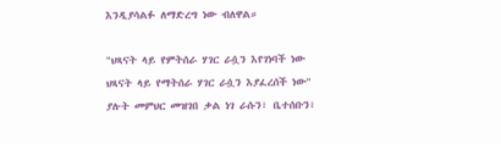እንዲያሳልፉ ለማድረግ ነው ብለዋል።

"ህጻናት ላይ የምትሰራ ሃገር ራሷን እየገነባች ነው ህጻናት ላይ የማትሰራ ሃገር ራሷን እያፈረሰች ነው" ያሉት መምህር መዝገበ ቃል ነገ ራሱን፣ ቤተሰቡን፣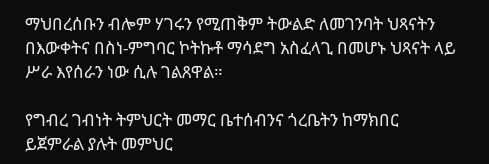ማህበረሰቡን ብሎም ሃገሩን የሚጠቅም ትውልድ ለመገንባት ህጻናትን በእውቀትና በስነ-ምግባር ኮትኩቶ ማሳደግ አስፈላጊ በመሆኑ ህጻናት ላይ ሥራ እየሰራን ነው ሲሉ ገልጸዋል።

የግብረ ገብነት ትምህርት መማር ቤተሰብንና ጎረቤትን ከማክበር ይጀምራል ያሉት መምህር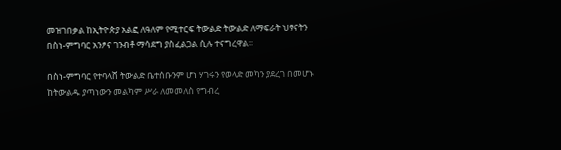መዝገበቃል ከኢትዮጵያ አልፎ ለዓለም የሚተርፍ ትውልድ ትውልድ ለማፍራት ህፃናትን በስነ-ምግባር አንፆና ገንብቶ ማሳደግ ያስፈልጋል ሲሉ ተናግረዋል፡፡

በስነ-ምግባር የተባላሸ ትውልድ ቤተሰቡንም ሆነ ሃገሩን የወላድ መካን ያደረገ በመሆኑ ከትውልዱ ያጣነውን መልካም ሥራ ለመመለስ የግብረ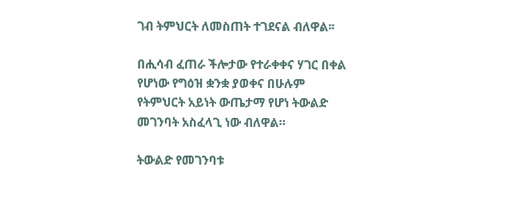ገብ ትምህርት ለመስጠት ተገደናል ብለዋል፡፡

በሒሳብ ፈጠራ ችሎታው የተራቀቀና ሃገር በቀል የሆነው የግዕዝ ቋንቋ ያወቀና በሁሉም የትምህርት አይነት ውጤታማ የሆነ ትውልድ መገንባት አስፈላጊ ነው ብለዋል።

ትውልድ የመገንባቱ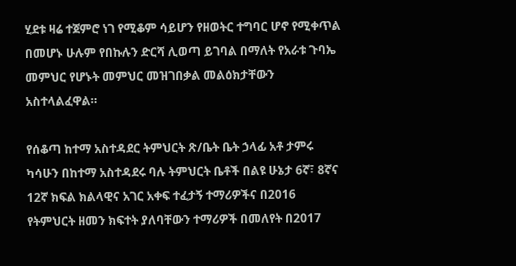ሂደቱ ዛሬ ተጀምሮ ነገ የሚቆም ሳይሆን የዘወትር ተግባር ሆኖ የሚቀጥል በመሆኑ ሁሉም የበኩሉን ድርሻ ሊወጣ ይገባል በማለት የአራቱ ጉባኤ መምህር የሆኑት መምህር መዝገበቃል መልዕክታቸውን አስተላልፈዋል።

የሰቆጣ ከተማ አስተዳደር ትምህርት ጽ/ቤት ቤት ኃላፊ አቶ ታምሩ ካሳሁን በከተማ አስተዳደሩ ባሉ ትምህርት ቤቶች በልዩ ሁኔታ 6ኛ፣ 8ኛና 12ኛ ክፍል ክልላዊና አገር አቀፍ ተፈታኝ ተማሪዎችና በ2016 የትምህርት ዘመን ክፍተት ያለባቸውን ተማሪዎች በመለየት በ2017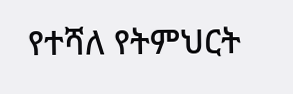የተሻለ የትምህርት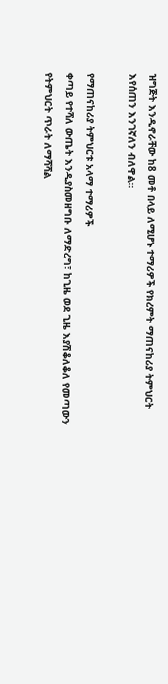ዝግጅት እንዲኖራቸው ከ8 መቶ በላይ ለሚሆኑ ተማሪዎች የክረምት ማጠናከሪያ ትምህርት እየሰጠን እንገኛለን ብለዋል።

የማጠናከሪያ ትምህርቱ አላማ ተማሪዎች
ቀጣይ የተሻለ ውጤት እንዲያስመዘግቡ ለማድረግ፣ ከጊዜ ወደ ጊዜ እያሽቆለቆለ የመጣውን የትምህርት ጥራት ለማሻሻል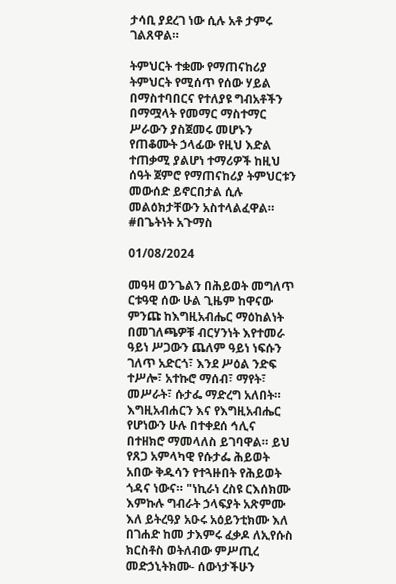ታሳቢ ያደረገ ነው ሲሉ አቶ ታምሩ ገልጸዋል።

ትምህርት ተቋሙ የማጠናከሪያ ትምህርት የሚሰጥ የሰው ሃይል በማስተባበርና የተለያዩ ግብአቶችን በማሟላት የመማር ማስተማር ሥራውን ያስጀመሩ መሆኑን የጠቆሙት ኃላፊው የዚህ እድል ተጠቃሚ ያልሆነ ተማሪዎች ከዚህ ሰዓት ጀምሮ የማጠናከሪያ ትምህርቱን መውሰድ ይኖርበታል ሲሉ መልዕክታቸውን አስተላልፈዋል።
#በጌትነት አጉማስ

01/08/2024

መዓዛ ወንጌልን በሕይወት መግለጥ
ርቱዓዊ ሰው ሁል ጊዜም ከዋናው ምንጩ ከእግዚአብሔር ማዕከልነት በመገለጫዎቹ ብርሃንነት እየተመራ ዓይነ ሥጋውን ጨለም ዓይነ ነፍሱን ገለጥ አድርጎ፣ እንደ ሥዕል ንድፍ ተሥሎ፣ አተኩሮ ማሰብ፣ ማየት፣ መሥራት፣ ሱታፌ ማድረግ አለበት። እግዚአብሐርን እና የእግዚአብሔር የሆነውን ሁሉ በተቀደሰ ኅሊና በተዘክሮ ማመላለስ ይገባዋል። ይህ የጸጋ አምላካዊ የሱታፌ ሕይወት አበው ቅዱሳን የተጓዙበት የሕይወት ጎዳና ነውና። "ነኪራነ ረስዩ ርእሰክሙ እምኩሉ ግብራት ኃላፍያት አጽምሙ እለ ይትረዓያ አዑሩ አዕይንቲክሙ እለ በገሐድ ከመ ታእምሩ ፈቃዶ ለኢየሱስ ክርስቶስ ወትለብው ምሥጢረ መድኃኒትክሙ- ሰውነታችሁን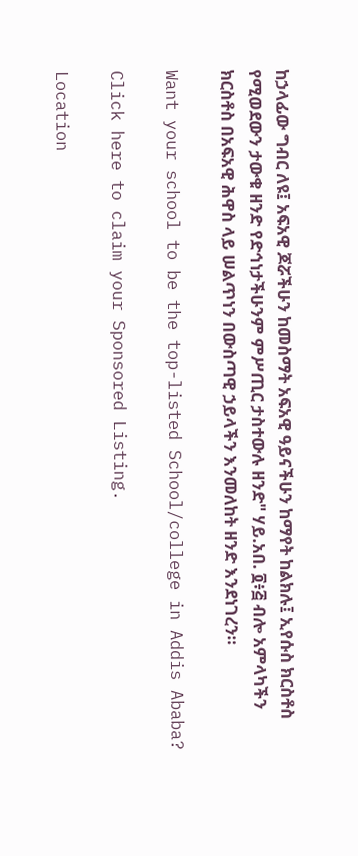ከኃላፊው ግብር ለዩ፤ አፍአዊ ጆሯችሁን ከመስማት አፍአዊ ዓይናችሁን ከማየት ከልክሉ፤ ኢየሱስ ክርስቶስ የሚወደውን ታውቁ ዘንድ የድኅነታችሁንም ምሥጢር ታስተውሉ ዘንድ" ሃይ.አበ. ፬፥፭ ብሎ አምላካችን ክርስቶስ በአፍአዊ ሕዋስ ላይ ሠልጥነን በውስጣዊ ኃይላችን እንመለከት ዘንድ እንደነገረን።

Want your school to be the top-listed School/college in Addis Ababa?

Click here to claim your Sponsored Listing.

Location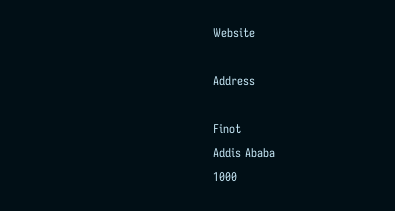Website

Address

Finot
Addis Ababa
1000